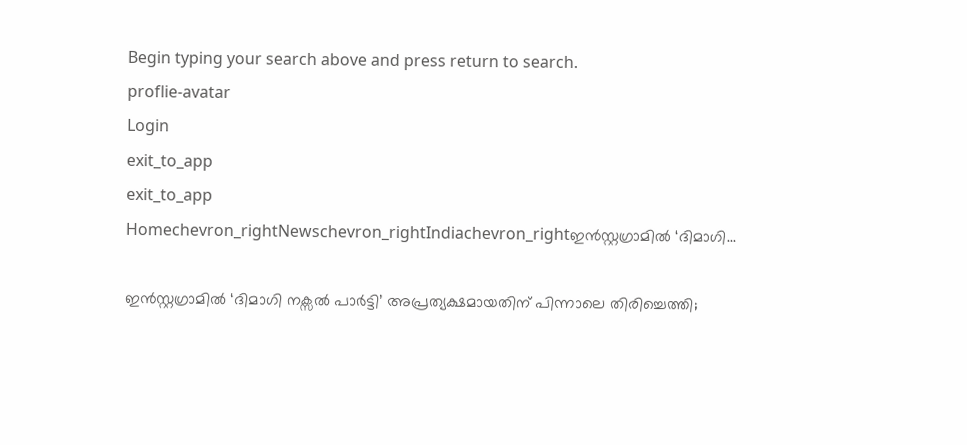Begin typing your search above and press return to search.
proflie-avatar
Login
exit_to_app
exit_to_app
Homechevron_rightNewschevron_rightIndiachevron_rightഇൻസ്റ്റഗ്രാമിൽ ‘ദിമാഗി...

ഇൻസ്റ്റഗ്രാമിൽ ‘ദിമാഗി നക്സൽ പാർട്ടി’ അപ്രത്യക്ഷമായതിന് പിന്നാലെ തിരിച്ചെത്തി;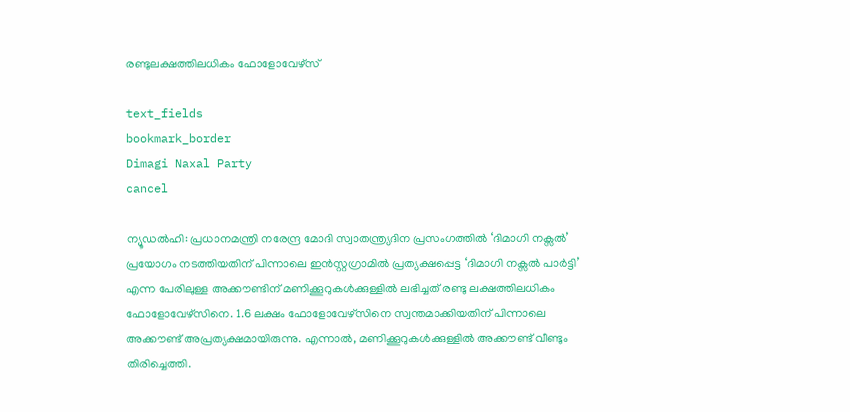രണ്ടുലക്ഷത്തിലധികം ഫോളോവേഴ്സ്

text_fields
bookmark_border
Dimagi Naxal Party
cancel

ന്യൂഡൽഹി: പ്രധാനമന്ത്രി നരേന്ദ്ര മോദി സ്വാതന്ത്ര്യദിന പ്രസംഗത്തിൽ ‘ദിമാഗി നക്സൽ’ പ്രയോഗം നടത്തിയതിന് പിന്നാലെ ഇൻസ്റ്റഗ്രാമിൽ പ്രത്യക്ഷപ്പെട്ട ‘ദിമാഗി നക്സൽ പാർട്ടി’ എന്ന പേരിലുള്ള അക്കൗണ്ടിന് മണിക്കൂറുകൾക്കുള്ളിൽ ലഭിച്ചത് രണ്ടു ലക്ഷത്തിലധികം ഫോളോവേഴ്സിനെ. 1.6 ലക്ഷം ഫോളോവേഴ്സിനെ സ്വന്തമാക്കിയതിന് പിന്നാലെ അക്കൗണ്ട് അപ്രത്യക്ഷമായിരുന്നു. എന്നാൽ, മണിക്കൂറുകൾക്കുള്ളിൽ അക്കൗണ്ട് വീണ്ടും തിരിച്ചെത്തി.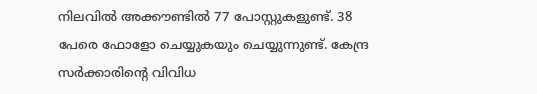നിലവിൽ അക്കൗണ്ടിൽ 77 പോസ്റ്റുകളുണ്ട്. 38 പേരെ ഫോളോ ചെയ്യുകയും ചെയ്യുന്നുണ്ട്. കേന്ദ്ര സർക്കാരിന്റെ വിവിധ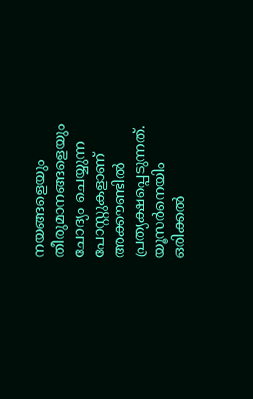നയങ്ങളെയും തീരുമാനങ്ങളെയും ചോദ്യം ചെയ്യുന്ന പോസ്റ്റുകളാണ് അക്കൗണ്ടിൽ പ്രത്യക്ഷപ്പെടുന്നത്. യൂസർനെയിം ഒരിക്കൽ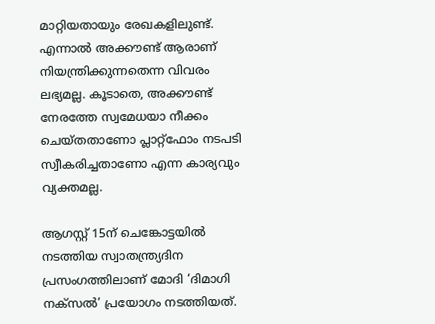മാറ്റിയതായും രേഖകളിലുണ്ട്. എന്നാൽ അക്കൗണ്ട് ആരാണ് നിയന്ത്രിക്കുന്നതെന്ന വിവരം ലഭ്യമല്ല. കൂടാതെ, അക്കൗണ്ട് നേരത്തേ സ്വമേധയാ നീക്കം ചെയ്തതാണോ പ്ലാറ്റ്ഫോം നടപടി സ്വീകരിച്ചതാണോ എന്ന കാര്യവും വ്യക്തമല്ല.

ആഗസ്റ്റ് 15ന് ചെങ്കോട്ടയിൽ നടത്തിയ സ്വാതന്ത്ര്യദിന പ്രസംഗത്തിലാണ് മോദി ‘ദിമാഗി നക്സൽ’ പ്രയോഗം നടത്തിയത്.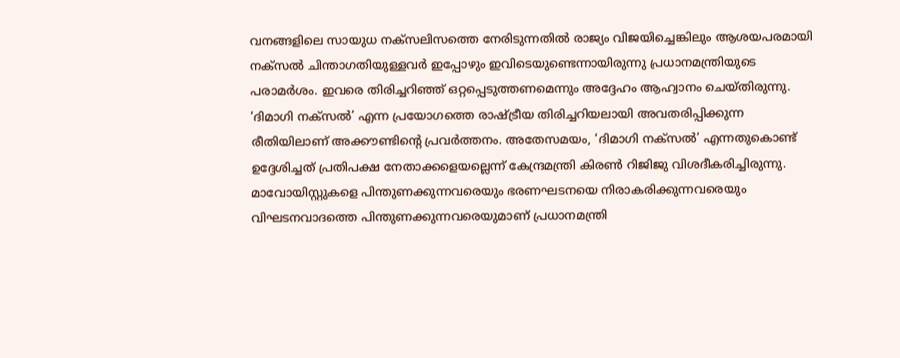വനങ്ങളിലെ സായുധ നക്സലിസത്തെ നേരിടുന്നതിൽ രാജ്യം വിജയിച്ചെങ്കിലും ആശയപരമായി നക്സൽ ചിന്താഗതിയുള്ളവർ ഇപ്പോഴും ഇവിടെയുണ്ടെന്നായിരുന്നു പ്രധാനമന്ത്രിയുടെ പരാമർശം. ഇവരെ തിരിച്ചറിഞ്ഞ് ഒറ്റപ്പെടുത്തണമെന്നും അദ്ദേഹം ആഹ്വാനം ചെയ്തിരുന്നു. ‘ദിമാഗി നക്സൽ’ എന്ന പ്രയോഗത്തെ രാഷ്ട്രീയ തിരിച്ചറിയലായി അവതരിപ്പിക്കുന്ന രീതിയിലാണ് അക്കൗണ്ടിന്റെ പ്രവർത്തനം. അതേസമയം, ‘ദിമാഗി നക്സൽ’ എന്നതുകൊണ്ട് ഉദ്ദേശിച്ചത് പ്രതിപക്ഷ നേതാക്കളെയല്ലെന്ന് കേന്ദ്രമന്ത്രി കിരൺ റിജിജു വിശദീകരിച്ചിരുന്നു. മാവോയിസ്റ്റുകളെ പിന്തുണക്കുന്നവരെയും ഭരണഘടനയെ നിരാകരിക്കുന്നവരെയും വിഘടനവാദത്തെ പിന്തുണക്കുന്നവരെയുമാണ് പ്രധാനമന്ത്രി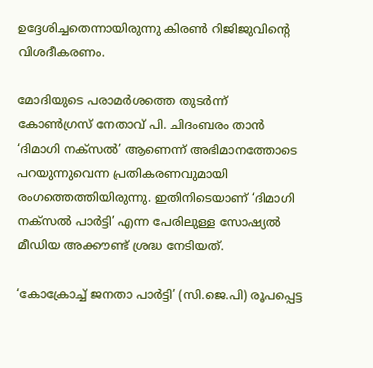ഉദ്ദേശിച്ചതെന്നായിരുന്നു കിരൺ റിജിജുവിന്റെ വിശദീകരണം.

മോദിയുടെ പരാമർശത്തെ തുടർന്ന് കോൺഗ്രസ് നേതാവ് പി. ചിദംബരം താൻ ‘ദിമാഗി നക്സൽ’ ആണെന്ന് അഭിമാനത്തോടെ പറയുന്നുവെന്ന പ്രതികരണവുമായി രംഗത്തെത്തിയിരുന്നു. ഇതിനിടെയാണ് ‘ദിമാഗി നക്സൽ പാർട്ടി’ എന്ന പേരിലുള്ള സോഷ്യൽ മീഡിയ അക്കൗണ്ട് ശ്രദ്ധ നേടിയത്.

‘കോക്രോച്ച് ജനതാ പാർട്ടി’ (സി.ജെ.പി) രൂപപ്പെട്ട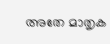അതേ മാതൃക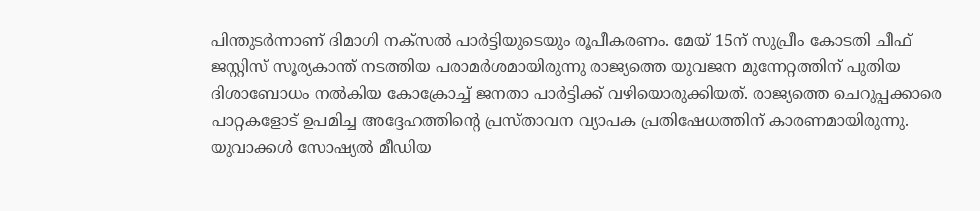പിന്തുടർന്നാണ് ദിമാഗി നക്സൽ പാർട്ടിയുടെയും രൂപീകരണം. മേയ് 15ന് സുപ്രീം കോടതി ചീഫ് ജസ്റ്റിസ് സൂര്യകാന്ത് നടത്തിയ പരാമർശമായിരുന്നു രാജ്യത്തെ യുവജന മുന്നേറ്റത്തിന് പുതിയ ദിശാബോധം നൽകിയ കോക്രോച്ച് ജനതാ പാർട്ടിക്ക് വഴിയൊരുക്കിയത്. രാജ്യത്തെ ചെറുപ്പക്കാരെ പാറ്റകളോട് ഉപമിച്ച അദ്ദേഹത്തിന്റെ പ്രസ്താവന വ്യാപക പ്രതിഷേധത്തിന് കാരണമായിരുന്നു. യുവാക്കൾ സോഷ്യൽ മീഡിയ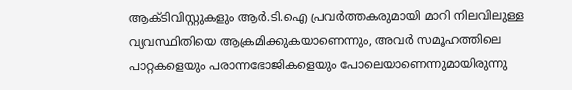ആക്ടിവിസ്റ്റുകളും ആർ.ടി.ഐ പ്രവർത്തകരുമായി മാറി നിലവിലുള്ള വ്യവസ്ഥിതിയെ ആക്രമിക്കുകയാണെന്നും, അവർ സമൂഹത്തിലെ പാറ്റകളെയും പരാന്നഭോജികളെയും പോലെയാണെന്നുമായിരുന്നു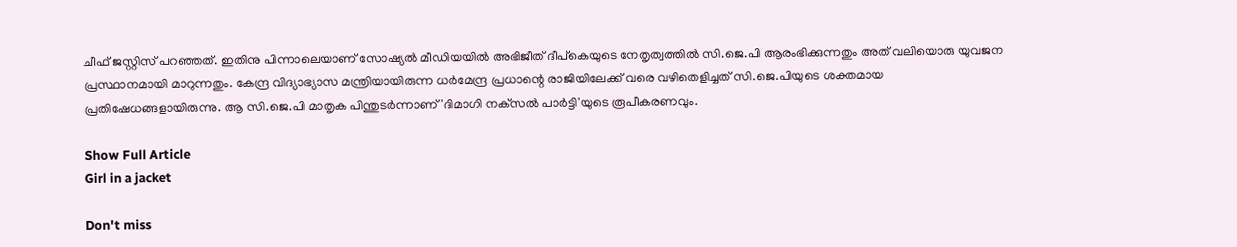ചീഫ് ജസ്റ്റിസ് പറഞ്ഞത്. ഇതിനു പിന്നാലെയാണ് സോഷ്യൽ മീഡിയയിൽ അഭിജീത് ദീപ്‌കെയുടെ നേതൃത്വത്തിൽ സി.ജെ.പി ആരംഭിക്കുന്നതും അത് വലിയൊരു യുവജന പ്രസ്ഥാനമായി മാറുന്നതും. കേന്ദ്ര വിദ്യാഭ്യാസ മന്ത്രിയായിരുന്ന ധർമേന്ദ്ര പ്രധാന്റെ രാജിയിലേക്ക് വരെ വഴിതെളിച്ചത് സി.ജെ.പിയുടെ ശക്തമായ പ്രതിഷേധങ്ങളായിരുന്നു. ആ സി.ജെ.പി മാതൃക പിന്തുടർന്നാണ് 'ദിമാഗി നക്‌സൽ പാർട്ടി'യുടെ രൂപീകരണവും.

Show Full Article
Girl in a jacket

Don't miss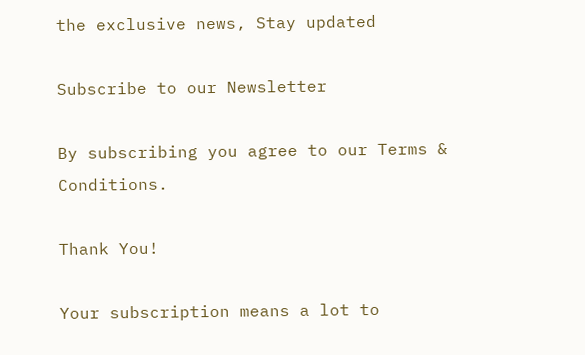the exclusive news, Stay updated

Subscribe to our Newsletter

By subscribing you agree to our Terms & Conditions.

Thank You!

Your subscription means a lot to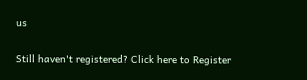us

Still haven't registered? Click here to Register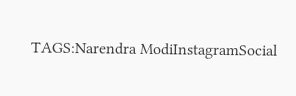TAGS:Narendra ModiInstagramSocial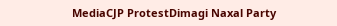MediaCJP ProtestDimagi Naxal Party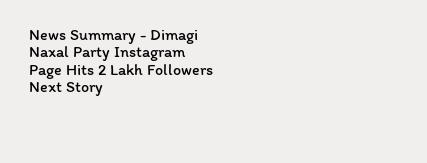News Summary - Dimagi Naxal Party Instagram Page Hits 2 Lakh Followers
Next Story